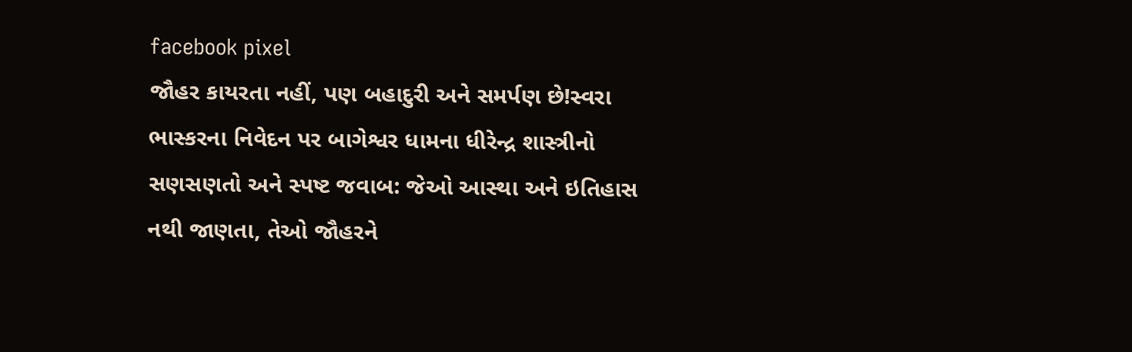facebook pixel
જૌહર કાયરતા નહીં, પણ બહાદુરી અને સમર્પણ છે!સ્વરા ભાસ્કરના નિવેદન પર બાગેશ્વર ધામના ધીરેન્દ્ર શાસ્ત્રીનો સણસણતો અને સ્પષ્ટ જવાબ: જેઓ આસ્થા અને ઇતિહાસ નથી જાણતા, તેઓ જૌહરને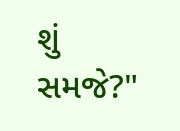શું સમજે?"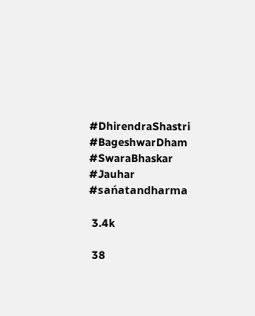#DhirendraShastri #BageshwarDham #SwaraBhaskar #Jauhar #sańatandharma

 3.4k

 38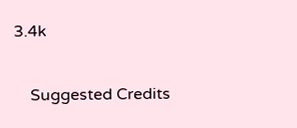3.4k

    Suggested Credits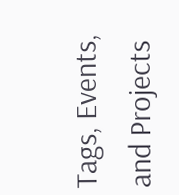Tags, Events, and Projects